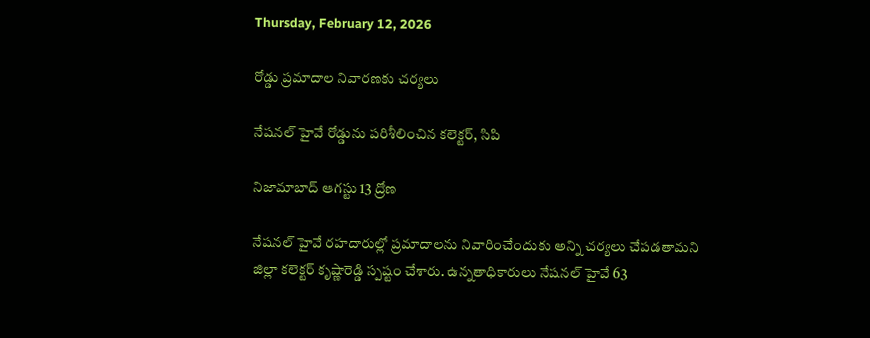Thursday, February 12, 2026

రోడ్డు ప్రమాదాల నివారణకు చర్యలు

నేషనల్ హైవే రోడ్డును పరిశీలించిన కలెక్టర్, సిపి

నిజామాబాద్ ఆగస్టు 13 ద్రోణ

నేషనల్ హైవే రహదారుల్లో ప్రమాదాలను నివారించేందుకు అన్ని చర్యలు చేపడతామని జిల్లా కలెక్టర్ కృష్ణారెడ్డి స్పష్టం చేశారు. ఉన్నతాధికారులు నేషనల్ హైవే 63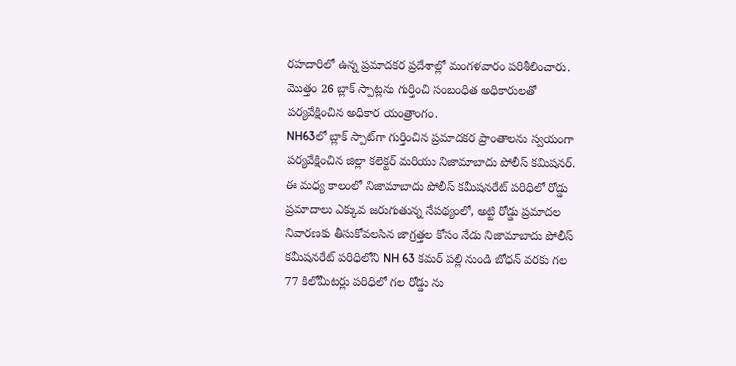రహదారిలో ఉన్న ప్రమాదకర ప్రదేశాల్లో మంగళవారం పరిశీలించారు.
మొత్తం 26 బ్లాక్ స్పాట్లను గుర్తించి సంబంధిత అధికారులతో పర్యవేక్షించిన అధికార యంత్రాంగం.
NH63లో బ్లాక్ స్పాట్‌గా గుర్తించిన ప్రమాదకర ప్రాంతాలను స్వయంగా పర్యవేక్షించిన జిల్లా కలెక్టర్ మరియు నిజామాబాదు పోలీస్ కమిషనర్.
ఈ మధ్య కాలంలో నిజామాబాదు పోలీస్ కమీషనరేట్ పరిధిలో రోడ్డు ప్రమాదాలు ఎక్కువ జరుగుతున్న నేపథ్యంలో, అట్టి రోడ్డు ప్రమాదల నివారణకు తీసుకోవలసిన జాగ్రత్తల కోసం నేడు నిజామాబాదు పోలీస్ కమీషనరేట్ పరిధిలోని NH 63 కమర్ పల్లి నుండి బోధన్ వరకు గల 77 కిలోమీటర్లు పరిధిలో గల రోడ్డు ను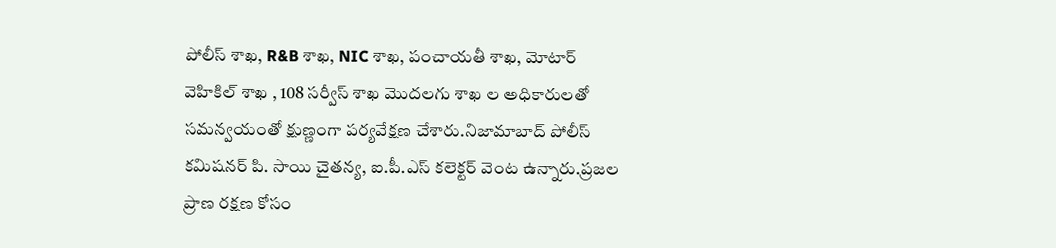పోలీస్ శాఖ, R&B శాఖ, NIC శాఖ, పంచాయతీ శాఖ, మోటార్ వెహికిల్ శాఖ , 108 సర్వీస్ శాఖ మొదలగు శాఖ ల అధికారులతో సమన్వయంతో క్షుణ్ణంగా పర్యవేక్షణ చేశారు.నిజామాబాద్ పోలీస్ కమిషనర్ పి. సాయి చైతన్య, ఐ.పీ.ఎస్ కలెక్టర్ వెంట ఉన్నారు.ప్రజల ప్రాణ రక్షణ కోసం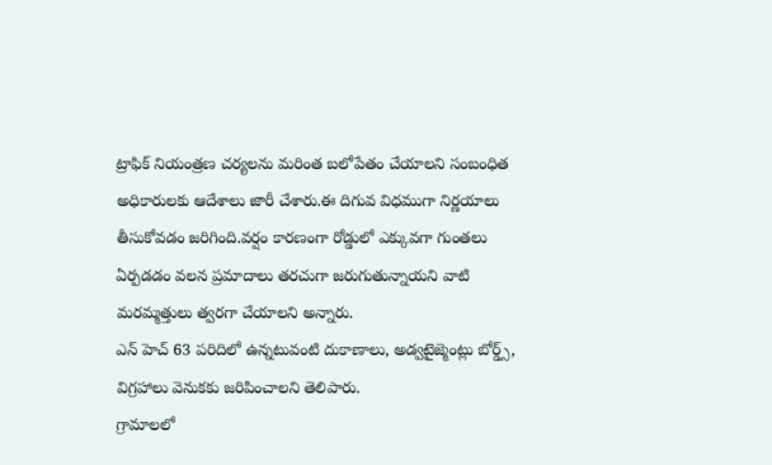ట్రాఫిక్ నియంత్రణ చర్యలను మరింత బలోపేతం చేయాలని సంబంధిత అధికారులకు ఆదేశాలు జారీ చేశారు.ఈ దిగువ విధముగా నిర్ణయాలు తీసుకోవడం జరిగింది.వర్షం కారణంగా రోడ్డులో ఎక్కువగా గుంతలు ఏర్పడడం వలన ప్రమాదాలు తరచుగా జరుగుతున్నాయని వాటి మరమ్మత్తులు త్వరగా చేయాలని అన్నారు.
ఎన్ హెచ్ 63 పరిదిలో ఉన్నటువంటి దుకాణాలు, అడ్వటైజ్మెంట్లు బోర్డ్స్, విగ్రహాలు వెనుకకు జరిపించాలని తెలిపారు.
గ్రామాలలో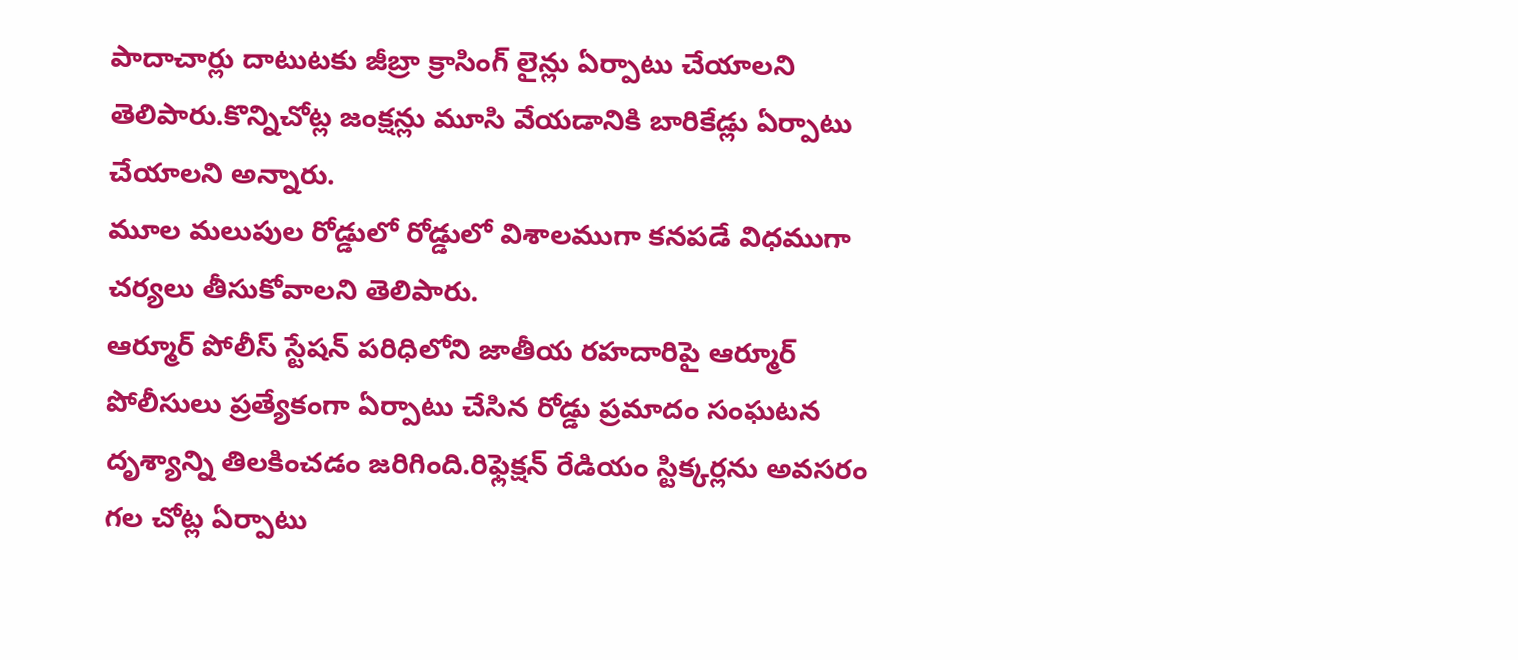పాదాచార్లు దాటుటకు జీబ్రా క్రాసింగ్ లైన్లు ఏర్పాటు చేయాలని తెలిపారు.కొన్నిచోట్ల జంక్షన్లు మూసి వేయడానికి బారికేడ్లు ఏర్పాటు చేయాలని అన్నారు.
మూల మలుపుల రోడ్డులో రోడ్డులో విశాలముగా కనపడే విధముగా చర్యలు తీసుకోవాలని తెలిపారు.
ఆర్మూర్ పోలీస్ స్టేషన్ పరిధిలోని జాతీయ రహదారిపై ఆర్మూర్ పోలీసులు ప్రత్యేకంగా ఏర్పాటు చేసిన రోడ్డు ప్రమాదం సంఘటన దృశ్యాన్ని తిలకించడం జరిగింది.రిఫ్లెక్షన్ రేడియం స్టిక్కర్లను అవసరం గల చోట్ల ఏర్పాటు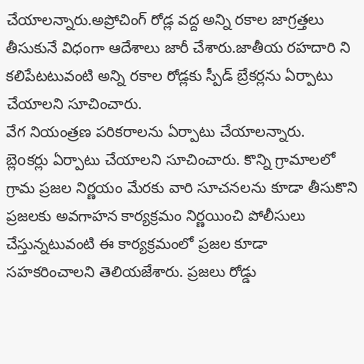చేయాలన్నారు.అప్రోచింగ్ రోడ్ల వద్ద అన్ని రకాల జాగ్రత్తలు తీసుకునే విధంగా ఆదేశాలు జారీ చేశారు.జాతీయ రహదారి ని కలిపేటటువంటి అన్ని రకాల రోడ్లకు స్పీడ్ బ్రేకర్లను ఏర్పాటు చేయాలని సూచించారు.
వేగ నియంత్రణ పరికరాలను ఏర్పాటు చేయాలన్నారు.
బ్లెoకర్లు ఏర్పాటు చేయాలని సూచించారు. కొన్ని గ్రామాలలో గ్రామ ప్రజల నిర్ణయం మేరకు వారి సూచనలను కూడా తీసుకొని ప్రజలకు అవగాహన కార్యక్రమం నిర్ణయించి పోలీసులు చేస్తున్నటువంటి ఈ కార్యక్రమంలో ప్రజల కూడా సహకరించాలని తెలియజేశారు. ప్రజలు రోడ్డు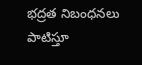భద్రత నిబంధనలు పాటిస్తూ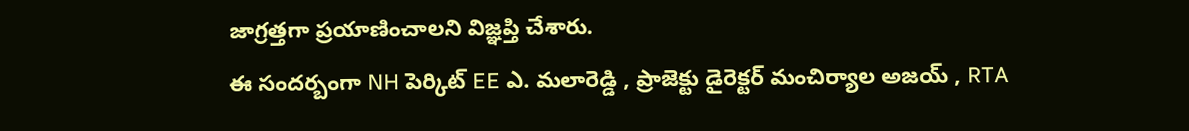జాగ్రత్తగా ప్రయాణించాలని విజ్ఞప్తి చేశారు.
ఈ సందర్బంగా NH పెర్కిట్ EE ఎ. మలారెడ్డి , ప్రాజెక్టు డైరెక్టర్ మంచిర్యాల అజయ్ , RTA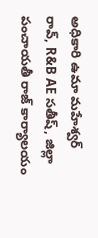అధికారి ఉమా మహేశ్వర్ రావ్, R&B AE సతీష్, జిల్లా పంచాయతీ రాజ్ కార్యాలయం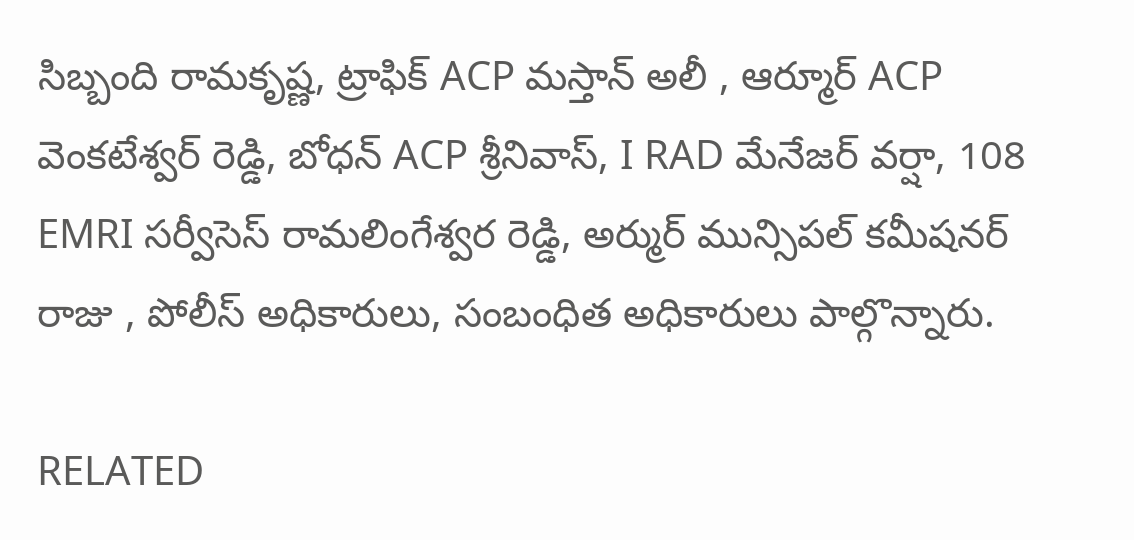సిబ్బంది రామకృష్ణ, ట్రాఫిక్ ACP మస్తాన్ అలీ , ఆర్మూర్ ACP వెంకటేశ్వర్ రెడ్డి, బోధన్ ACP శ్రీనివాస్, I RAD మేనేజర్ వర్షా, 108 EMRI సర్వీసెస్ రామలింగేశ్వర రెడ్డి, అర్ముర్ మున్సిపల్ కమీషనర్ రాజు , పోలీస్ అధికారులు, సంబంధిత అధికారులు పాల్గొన్నారు.

RELATED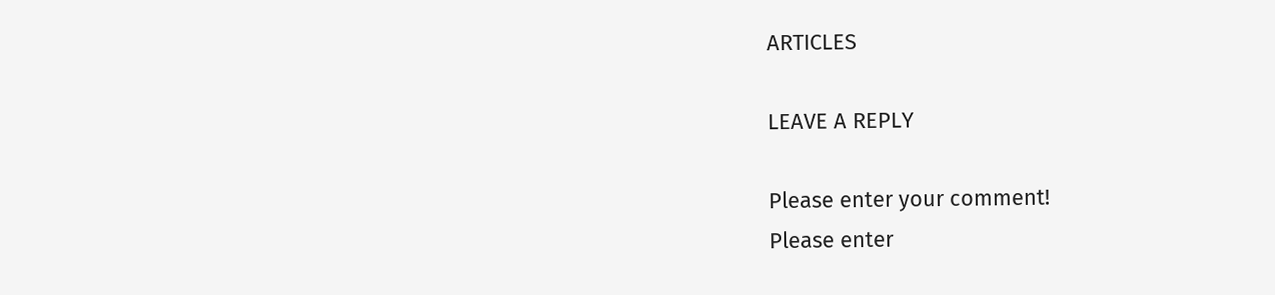ARTICLES

LEAVE A REPLY

Please enter your comment!
Please enter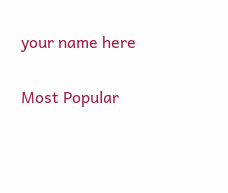your name here

Most Popular